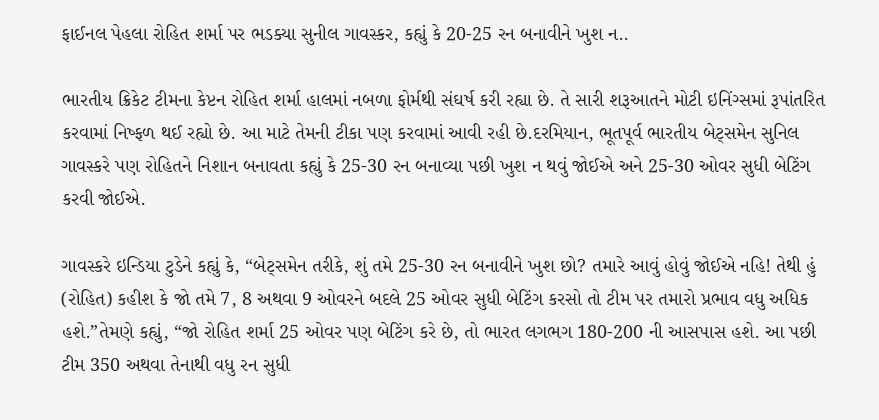ફાઈનલ પેહલા રોહિત શર્મા પર ભડક્યા સુનીલ ગાવસ્કર, કહ્યું કે 20-25 રન બનાવીને ખુશ ન..

ભારતીય ક્રિકેટ ટીમના કેપ્ટન રોહિત શર્મા હાલમાં નબળા ફોર્મથી સંઘર્ષ કરી રહ્યા છે. તે સારી શરૂઆતને મોટી ઇનિંગ્સમાં રૂપાંતરિત કરવામાં નિષ્ફળ થઈ રહ્યો છે. આ માટે તેમની ટીકા પણ કરવામાં આવી રહી છે.દરમિયાન, ભૂતપૂર્વ ભારતીય બેટ્સમેન સુનિલ ગાવસ્કરે પણ રોહિતને નિશાન બનાવતા કહ્યું કે 25-30 રન બનાવ્યા પછી ખુશ ન થવું જોઈએ અને 25-30 ઓવર સુધી બેટિંગ કરવી જોઈએ.

ગાવસ્કરે ઇન્ડિયા ટુડેને કહ્યું કે, “બેટ્સમેન તરીકે, શું તમે 25-30 રન બનાવીને ખુશ છો? તમારે આવું હોવું જોઈએ નહિ! તેથી હું (રોહિત) કહીશ કે જો તમે 7, 8 અથવા 9 ઓવરને બદલે 25 ઓવર સુધી બેટિંગ કરસો તો ટીમ પર તમારો પ્રભાવ વધુ અધિક હશે.”તેમણે કહ્યું, “જો રોહિત શર્મા 25 ઓવર પણ બેટિંગ કરે છે, તો ભારત લગભગ 180-200 ની આસપાસ હશે. આ પછી ટીમ 350 અથવા તેનાથી વધુ રન સુધી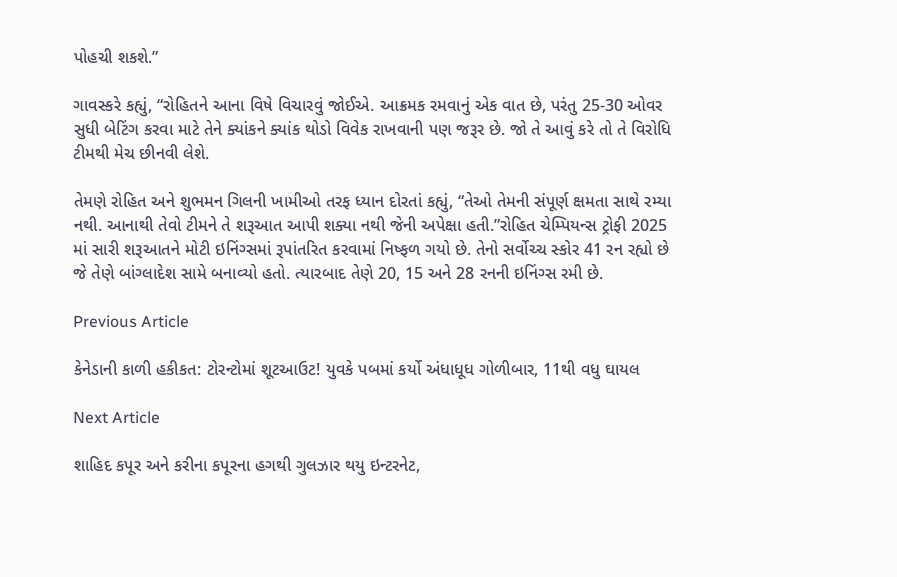પોહચી શકશે.”

ગાવસ્કરે કહ્યું, “રોહિતને આના વિષે વિચારવું જોઈએ. આક્રમક રમવાનું એક વાત છે, પરંતુ 25-30 ઓવર સુધી બેટિંગ કરવા માટે તેને ક્યાંકને ક્યાંક થોડો વિવેક રાખવાની પણ જરૂર છે. જો તે આવું કરે તો તે વિરોધિ ટીમથી મેચ છીનવી લેશે.

તેમણે રોહિત અને શુભમન ગિલની ખામીઓ તરફ ધ્યાન દોરતાં કહ્યું, “તેઓ તેમની સંપૂર્ણ ક્ષમતા સાથે રમ્યા નથી. આનાથી તેવો ટીમને તે શરૂઆત આપી શક્યા નથી જેની અપેક્ષા હતી.”રોહિત ચેમ્પિયન્સ ટ્રોફી 2025 માં સારી શરૂઆતને મોટી ઇનિંગ્સમાં રૂપાંતરિત કરવામાં નિષ્ફળ ગયો છે. તેનો સર્વોચ્ચ સ્કોર 41 રન રહ્યો છે જે તેણે બાંગ્લાદેશ સામે બનાવ્યો હતો. ત્યારબાદ તેણે 20, 15 અને 28 રનની ઇનિંગ્સ રમી છે.

Previous Article

કેનેડાની કાળી હકીકત: ટોરન્ટોમાં શૂટઆઉટ! યુવકે પબમાં કર્યો અંધાધૂધ ગોળીબાર, 11થી વધુ ઘાયલ

Next Article

શાહિદ કપૂર અને કરીના કપૂરના હગથી ગુલઝાર થયુ ઇન્ટરનેટ,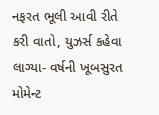નફરત ભૂલી આવી રીતે કરી વાતો, યુઝર્સ કહેવા લાગ્યા- વર્ષની ખૂબસુરત મોમેન્ટ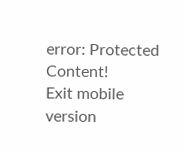error: Protected Content!
Exit mobile version